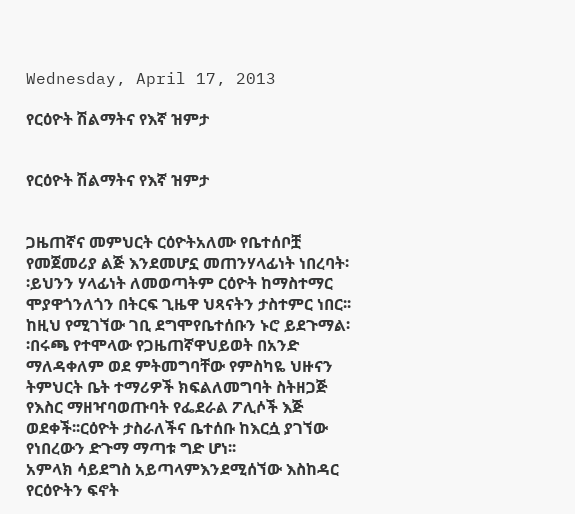Wednesday, April 17, 2013

የርዕዮት ሽልማትና የእኛ ዝምታ


የርዕዮት ሽልማትና የእኛ ዝምታ


ጋዜጠኛና መምህርት ርዕዮትአለሙ የቤተሰቦቿ የመጀመሪያ ልጅ እንደመሆኗ መጠንሃላፊነት ነበረባት፡፡ይህንን ሃላፊነት ለመወጣትም ርዕዮት ከማስተማር ሞያዋጎንለጎን በትርፍ ጊዜዋ ህጻናትን ታስተምር ነበር፡፡ከዚህ የሚገኘው ገቢ ደግሞየቤተሰቡን ኑሮ ይደጉማል፡፡በሩጫ የተሞላው የጋዜጠኛዋህይወት በአንድ ማለዳቀለም ወደ ምትመግባቸው የምስካዬ ህዙናን ትምህርት ቤት ተማሪዎች ክፍልለመግባት ስትዘጋጅ የእስር ማዘዣባወጡባት የፌደራል ፖሊሶች እጅ ወደቀች፡፡ርዕዮት ታስራለችና ቤተሰቡ ከእርሷ ያገኘው የነበረውን ድጉማ ማጣቱ ግድ ሆነ፡፡
አምላክ ሳይደግስ አይጣላምእንደሚሰኘው እስከዳር የርዕዮትን ፍኖት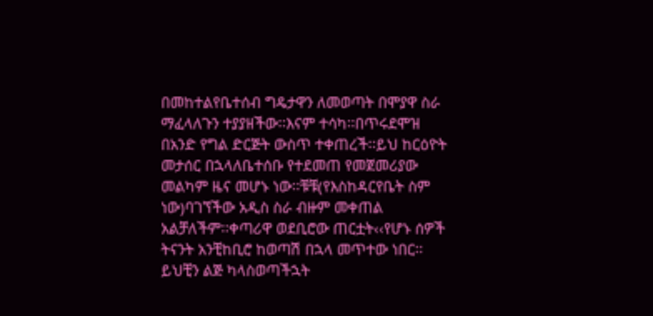በመከተልየቤተሰብ ግዴታዋን ለመወጣት በሞያዋ ስራ ማፈላለጉን ተያያዘችው፡፡እናም ተሳካ፡፡በጥሩደሞዝ በአንድ የግል ድርጅት ውስጥ ተቀጠረች፡፡ይህ ከርዕዮት መታሰር በኋላለቤተሰቡ የተደመጠ የመጀመሪያው መልካም ዜና መሆኑ ነው፡፡ቹቹ(የእስከዳርየቤት ስም ነው)ባገኘችው አዲስ ስራ ብዙም መቀጠል አልቻለችም፡፡ቀጣሪዋ ወደቢሮው ጠርቷት‹‹የሆኑ ሰዎች ትናንት አንቺከቢሮ ከወጣሽ በኋላ መጥተው ነበር፡፡
ይህቺን ልጅ ካላስወጣችኋት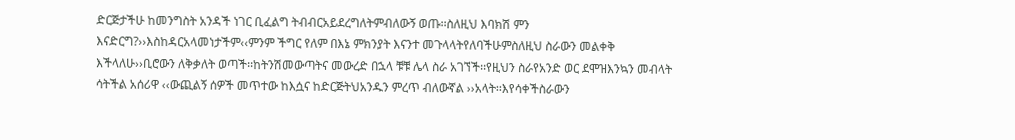ድርጅታችሁ ከመንግስት አንዳች ነገር ቢፈልግ ትብብርአይደረግለትምብለውኝ ወጡ፡፡ስለዚህ እባክሽ ምን እናድርግ?››እስከዳርአላመነታችም‹‹ምንም ችግር የለም በእኔ ምክንያት እናንተ መጉላላትየለባችሁምስለዚህ ስራውን መልቀቅ እችላለሁ››ቢሮውን ለቅቃለት ወጣች፡፡ከትንሽመውጣትና መውረድ በኋላ ቹቹ ሌላ ስራ አገኘች፡፡የዚህን ስራየአንድ ወር ደሞዝእንኳን መብላት ሳትችል አሰሪዋ ‹‹ውጪልኝ ሰዎች መጥተው ከእሷና ከድርጅትህአንዱን ምረጥ ብለውኛል ››አላት፡፡እየሳቀችስራውን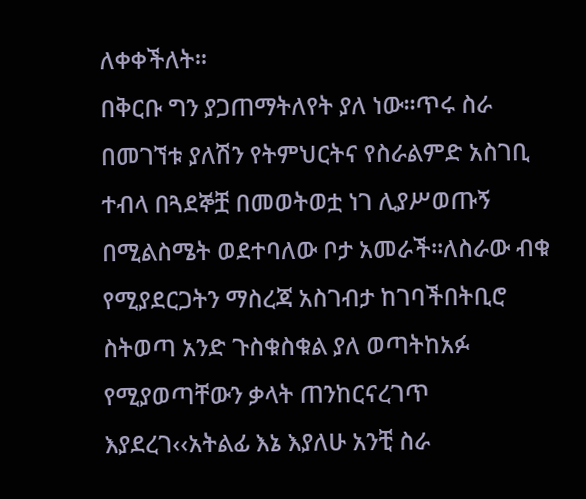ለቀቀችለት፡፡
በቅርቡ ግን ያጋጠማትለየት ያለ ነው፡፡ጥሩ ስራ በመገኘቱ ያለሽን የትምህርትና የስራልምድ አስገቢ ተብላ በጓደኞቿ በመወትወቷ ነገ ሊያሥወጡኝ በሚልስሜት ወደተባለው ቦታ አመራች፡፡ለስራው ብቁ የሚያደርጋትን ማስረጃ አስገብታ ከገባችበትቢሮ ስትወጣ አንድ ጉስቁስቁል ያለ ወጣትከአፉ የሚያወጣቸውን ቃላት ጠንከርናረገጥ እያደረገ‹‹አትልፊ እኔ እያለሁ አንቺ ስራ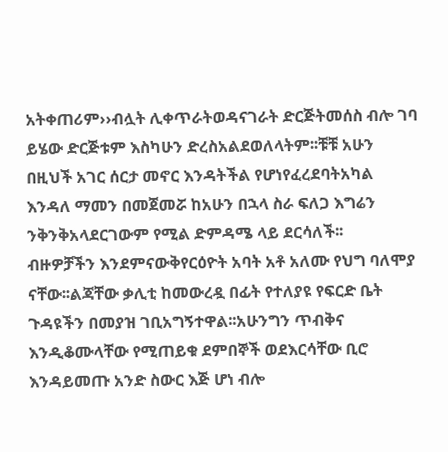አትቀጠሪም››ብሏት ሊቀጥራትወዳናገራት ድርጅትመሰስ ብሎ ገባ ይሄው ድርጅቱም እስካሁን ድረስአልደወለላትም፡፡ቹቹ አሁን በዚህች አገር ሰርታ መኖር እንዳትችል የሆነየፈረደባትአካል እንዳለ ማመን በመጀመሯ ከአሁን በኋላ ስራ ፍለጋ እግሬን ንቅንቅአላደርገውም የሚል ድምዳሜ ላይ ደርሳለች፡፡
ብዙዎቻችን እንደምናውቅየርዕዮት አባት አቶ አለሙ የህግ ባለሞያ ናቸው፡፡ልጃቸው ቃሊቲ ከመውረዷ በፊት የተለያዩ የፍርድ ቤት ጉዳዩችን በመያዝ ገቢአግኝተዋል፡፡አሁንግን ጥብቅና እንዲቆሙላቸው የሚጠይቁ ደምበኞች ወደእርሳቸው ቢሮ እንዳይመጡ አንድ ስውር እጅ ሆነ ብሎ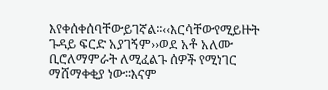እየቀሰቀሰባቸውይገኛል፡፡‹‹እርሳቸውየሚይዙት ጉዳይ ፍርድ አያገኝም››ወደ አቶ አለሙ ቢሮለማምራት ለሚፈልጉ ሰዎች የሚነገር ማሸማቀቂያ ነው፡፡እናም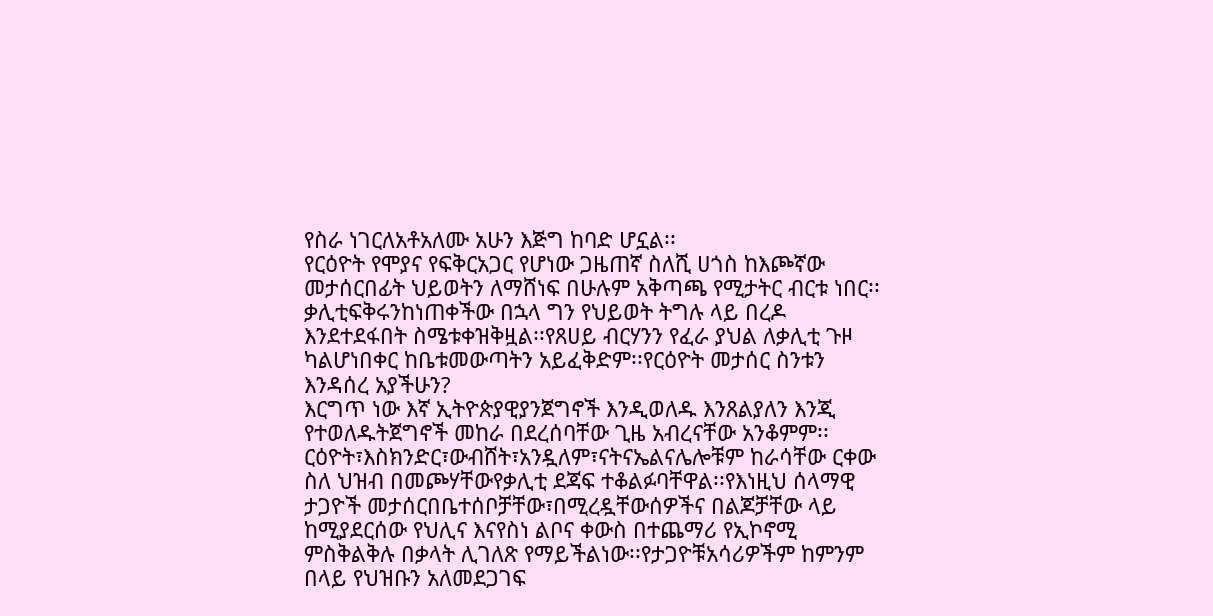የስራ ነገርለአቶአለሙ አሁን እጅግ ከባድ ሆኗል፡፡
የርዕዮት የሞያና የፍቅርአጋር የሆነው ጋዜጠኛ ስለሺ ሀጎስ ከእጮኛው መታሰርበፊት ህይወትን ለማሸነፍ በሁሉም አቅጣጫ የሚታትር ብርቱ ነበር፡፡ ቃሊቲፍቅሩንከነጠቀችው በኋላ ግን የህይወት ትግሉ ላይ በረዶ እንደተደፋበት ስሜቱቀዝቅዟል፡፡የጸሀይ ብርሃንን የፈራ ያህል ለቃሊቲ ጉዞ ካልሆነበቀር ከቤቱመውጣትን አይፈቅድም፡፡የርዕዮት መታሰር ስንቱን እንዳሰረ አያችሁን?
እርግጥ ነው እኛ ኢትዮጵያዊያንጀግኖች እንዲወለዱ እንጸልያለን እንጂ የተወለዱትጀግኖች መከራ በደረሰባቸው ጊዜ አብረናቸው አንቆምም፡፡ርዕዮት፣እስክንድር፣ውብሸት፣አንዷለም፣ናትናኤልናሌሎቹም ከራሳቸው ርቀው ስለ ህዝብ በመጮሃቸውየቃሊቲ ደጃፍ ተቆልፉባቸዋል፡፡የእነዚህ ሰላማዊ ታጋዮች መታሰርበቤተሰቦቻቸው፣በሚረዷቸውሰዎችና በልጆቻቸው ላይ ከሚያደርሰው የህሊና እናየስነ ልቦና ቀውስ በተጨማሪ የኢኮኖሚ ምስቅልቅሉ በቃላት ሊገለጽ የማይችልነው፡፡የታጋዮቹአሳሪዎችም ከምንም በላይ የህዝቡን አለመደጋገፍ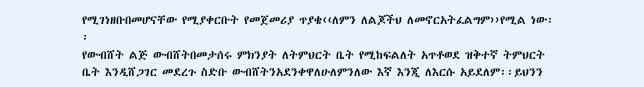የሚገነዘቡበመሆናቸው የሚያቀርቡት የመጀመሪያ ጥያቄ‹‹ለምን ለልጆችህ ለመኖርአትፈልግም››የሚል ነው፡፡
የውብሸት ልጅ ውብሸትበመታሰሩ ምክንያት ለትምህርት ቤት የሚከፍልለት አጥቶወደ ዝቅተኛ ትምህርት ቤት እንዲሸጋገር መደረጉ ስድቡ ውብሸትንአደንቀዋለሁለምንለው እኛ እንጂ ለእርሱ አይደለም፡፡ይህንን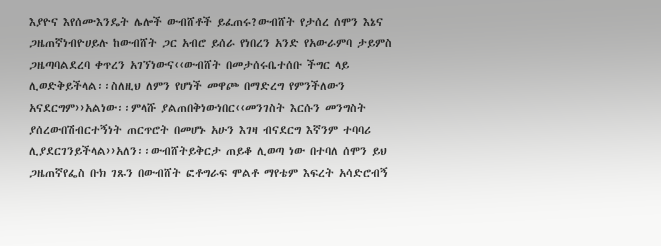እያዮና እየሰሙእንዴት ሌሎች ውብሸቶች ይፈጠሩ?ውብሸት የታሰረ ሰሞን እኔና ጋዜጠኛነብዮሀይሉ ከውብሸት ጋር አብሮ ይሰራ የነበረን አንድ የአውራምባ ታይምስ ጋዜጣባልደረባ ቀጥረን አገኘነውና‹‹ውብሸት በመታሰሩቤተሰቡ ችግር ላይ ሊወድቅይችላል፡፡ስለዚህ ለምን የሆነች መዋጮ በማድረግ የምንችለውን አናደርግም››አልነው፡፡ምላሹ ያልጠበቅነውነበር‹‹መንገስት እርሱን መንግስት ያሰረውበሽብርተኝነት ጠርጥሮት በመሆኑ አሁን እገዛ ብናደርግ እኛንም ተባባሪ ሊያደርገንይችላል››አለን፡፡ውብሸትይቅርታ ጠይቆ ሊወጣ ነው በተባለ ሰሞን ይህ ጋዜጠኛየፌስ ቡክ ገጹን በውብሸት ፎቶግራፍ ሞልቶ ማየቴም እፍረት አሳድሮብኝ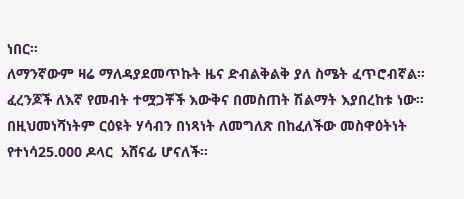ነበር፡፡
ለማንኛውም ዛሬ ማለዳያደመጥኩት ዜና ድብልቅልቅ ያለ ስሜት ፈጥሮብኛል፡፡ፈረንጆች ለእኛ የመብት ተሟጋቾች እውቅና በመስጠት ሽልማት እያበረከቱ ነው፡፡በዚህመነሻነትም ርዕዩት ሃሳብን በነጻነት ለመግለጽ በከፈለችው መስዋዕትነት የተነሳ25.000 ዶላር  አሸናፊ ሆናለች፡፡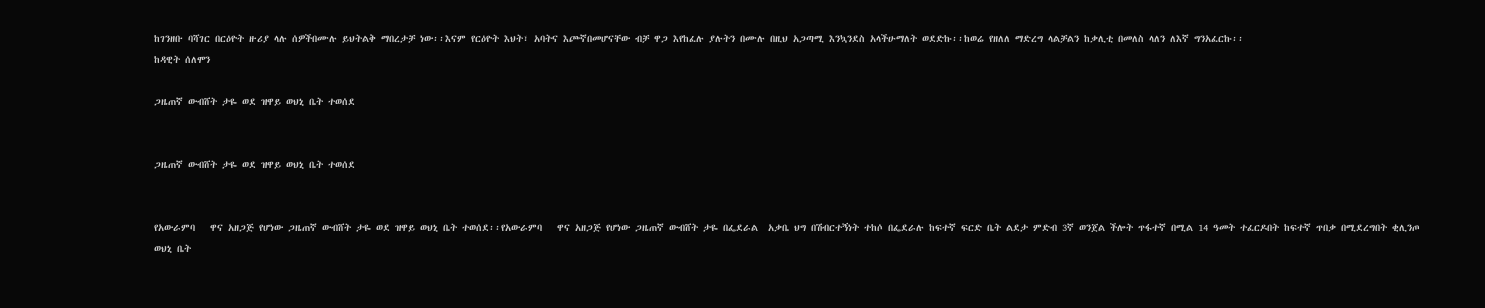ከገንዘቡ ባሻገር በርዕዮት ዙሪያ ላሉ ሰዎችበሙሉ ይህትልቅ ማበረታቻ ነው፡፡እናም የርዕዮት እህት፣ አባትና እጮኛበመሆናቸው ብቻ ዋጋ እየከፈሉ ያሉትን በሙሉ በዚህ አጋጣሚ እንኳንደስ አላችሁማለት ወደድኩ፡፡ከወሬ የዘለለ ማድረግ ላልቻልን ከቃሊቲ በመለስ ላለን ለእኛ ግንአፈርኩ፡፡
ከዳዊት ሰለሞን

ጋዜጠኛ ውብሸት ታዬ ወደ ዝዋይ ወህኒ ቤት ተወሰደ


ጋዜጠኛ ውብሸት ታዬ ወደ ዝዋይ ወህኒ ቤት ተወሰደ


የአውራምባ   ዋና አዘጋጅ የሆነው ጋዜጠኛ ውብሸት ታዬ ወደ ዝዋይ ወህኒ ቤት ተወሰደ፡፡የአውራምባ   ዋና አዘጋጅ የሆነው ጋዜጠኛ ውብሸት ታዬ በፌደራል  አቃቤ ህግ በሽብርተኝነት ተከሶ በፌደራሉ ከፍተኛ ፍርድ ቤት ልደታ ምድብ 3ኛ ወንጀል ችሎት ጥፋተኛ በሚል 14 ዓመት ተፈርዶበት ከፍተኛ ጥበቃ በሚደረግበት ቂሊንጦ ወህኒ ቤት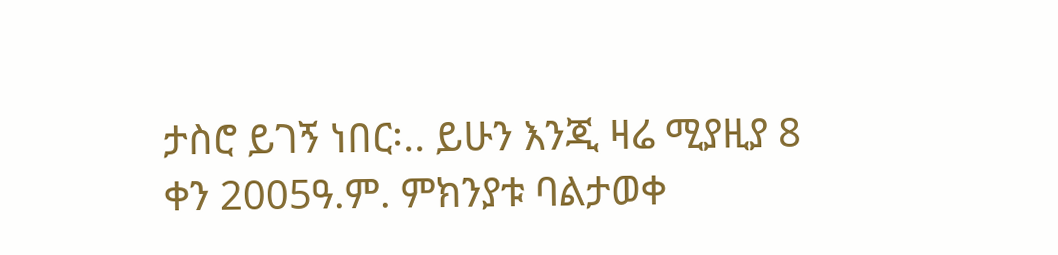ታስሮ ይገኝ ነበር፡.. ይሁን እንጂ ዛሬ ሚያዚያ 8 ቀን 2005ዓ.ም. ምክንያቱ ባልታወቀ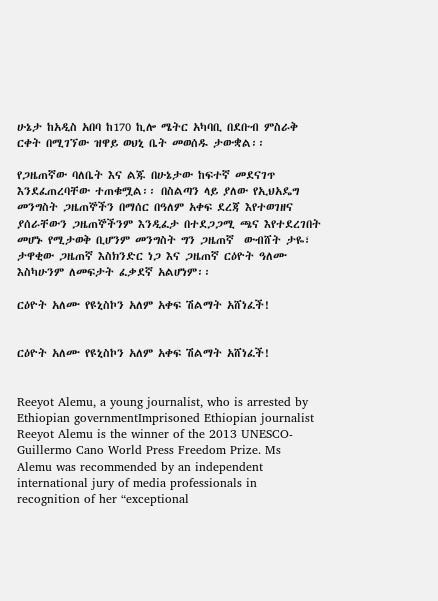ሁኔታ ከአዲስ አበባ ከ170 ኪሎ ሜትር አካባቢ በደቡብ ምስራቅ ርቀት በሚገኘው ዝዋይ ወህኒ ቤት መወሰዱ ታውቋል፡፡

የጋዜጠኛው ባለቤት እና ልጁ በሁኔታው ከፍተኛ መደናገጥ እንደፈጠረባቸው ተጠቁሟል፡፡ በስልጣን ላይ ያለው የኢህአዴግ መንግስት ጋዜጠኞችን በማሰር በዓለም አቀፍ ደረጃ እየተወገዘና ያሰራቸውን ጋዜጠኞችንም እንዲፈታ በተደጋጋሚ ጫና እየተደረገበት መሆኑ የሚታወቅ ቢሆንም መንግስት ግን ጋዜጠኛ  ውብሸት ታዬ፣ ታዋቂው ጋዜጠኛ እስክንድር ነጋ እና ጋዜጠኛ ርዕዮት ዓለሙ እስካሁንም ለመፍታት ፈቃደኛ አልሆነም፡፡

ርዕዮት አለሙ የዩኒስኮን አለም አቀፍ ሽልማት አሸነፈች!


ርዕዮት አለሙ የዩኒስኮን አለም አቀፍ ሽልማት አሸነፈች!


Reeyot Alemu, a young journalist, who is arrested by Ethiopian governmentImprisoned Ethiopian journalist Reeyot Alemu is the winner of the 2013 UNESCO-Guillermo Cano World Press Freedom Prize. Ms Alemu was recommended by an independent international jury of media professionals in recognition of her “exceptional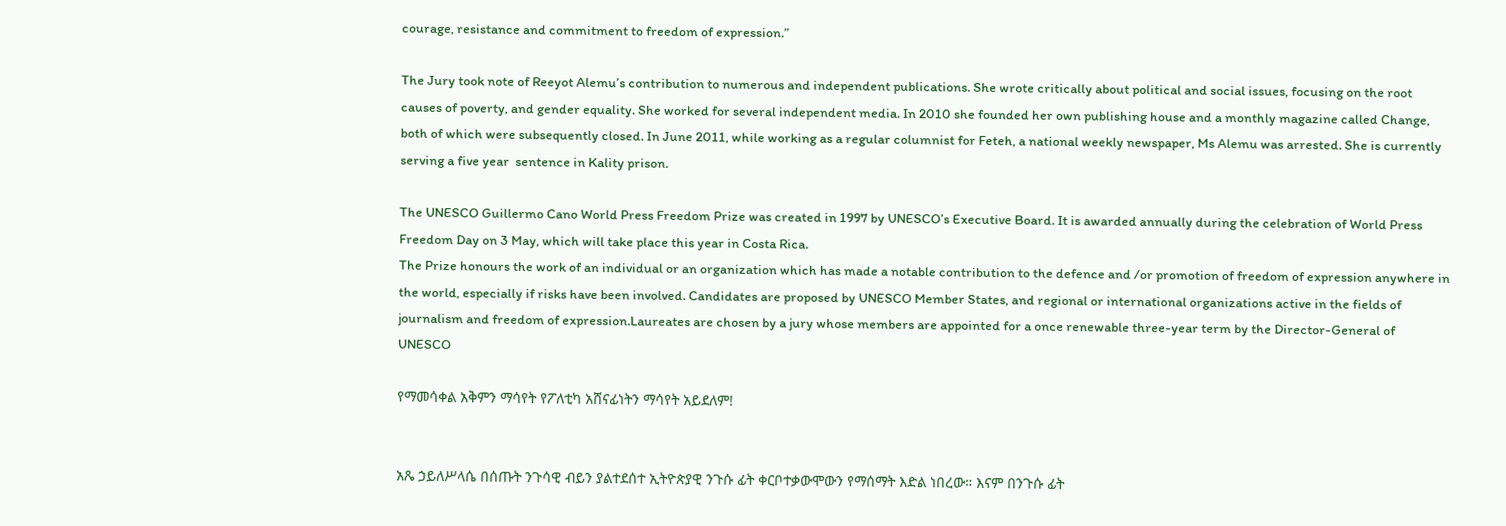courage, resistance and commitment to freedom of expression.”

The Jury took note of Reeyot Alemu’s contribution to numerous and independent publications. She wrote critically about political and social issues, focusing on the root causes of poverty, and gender equality. She worked for several independent media. In 2010 she founded her own publishing house and a monthly magazine called Change, both of which were subsequently closed. In June 2011, while working as a regular columnist for Feteh, a national weekly newspaper, Ms Alemu was arrested. She is currently serving a five year  sentence in Kality prison.

The UNESCO Guillermo Cano World Press Freedom Prize was created in 1997 by UNESCO’s Executive Board. It is awarded annually during the celebration of World Press Freedom Day on 3 May, which will take place this year in Costa Rica.
The Prize honours the work of an individual or an organization which has made a notable contribution to the defence and /or promotion of freedom of expression anywhere in the world, especially if risks have been involved. Candidates are proposed by UNESCO Member States, and regional or international organizations active in the fields of journalism and freedom of expression.Laureates are chosen by a jury whose members are appointed for a once renewable three-year term by the Director-General of UNESCO

የማመሳቀል አቅምን ማሳየት የፖለቲካ አሸናፊነትን ማሳየት አይደለም!


አጼ ኃይለሥላሴ በሰጡት ንጉሳዊ ብይን ያልተደሰተ ኢትዮጵያዊ ንጉሱ ፊት ቀርቦተቃውሞውን የማሰማት እድል ነበረው። እናም በንጉሱ ፊት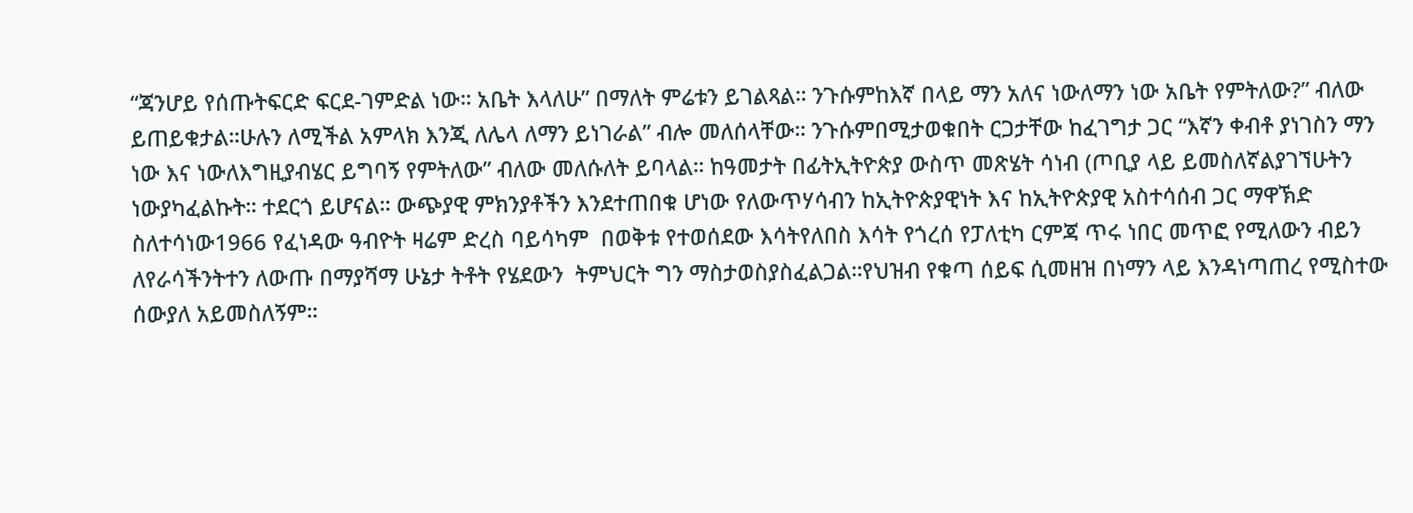“ጃንሆይ የሰጡትፍርድ ፍርደ-ገምድል ነው። አቤት እላለሁ” በማለት ምሬቱን ይገልጻል። ንጉሱምከእኛ በላይ ማን አለና ነውለማን ነው አቤት የምትለው?” ብለው ይጠይቁታል።ሁሉን ለሚችል አምላክ እንጂ ለሌላ ለማን ይነገራል” ብሎ መለሰላቸው። ንጉሱምበሚታወቁበት ርጋታቸው ከፈገግታ ጋር “እኛን ቀብቶ ያነገስን ማን ነው እና ነውለእግዚያብሄር ይግባኝ የምትለው” ብለው መለሱለት ይባላል። ከዓመታት በፊትኢትዮጵያ ውስጥ መጽሄት ሳነብ (ጦቢያ ላይ ይመስለኛልያገኘሁትን ነውያካፈልኩት። ተደርጎ ይሆናል። ውጭያዊ ምክንያቶችን እንደተጠበቁ ሆነው የለውጥሃሳብን ከኢትዮጵያዊነት እና ከኢትዮጵያዊ አስተሳሰብ ጋር ማዋኽድ ስለተሳነው1966 የፈነዳው ዓብዮት ዛሬም ድረስ ባይሳካም  በወቅቱ የተወሰደው እሳትየለበስ እሳት የጎረሰ የፓለቲካ ርምጃ ጥሩ ነበር መጥፎ የሚለውን ብይን ለየራሳችንትተን ለውጡ በማያሻማ ሁኔታ ትቶት የሄደውን  ትምህርት ግን ማስታወስያስፈልጋል።የህዝብ የቁጣ ሰይፍ ሲመዘዝ በነማን ላይ እንዳነጣጠረ የሚስተው ሰውያለ አይመስለኝም።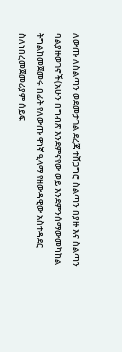ለውጡ ለስልጣን ወደመታገል ደረጃ ተሸጋግሮ ስልጣን በያዙ እና ስልጣን ባልያዙወገኖች(አሁን በግብጽ እንደምናየው ወይ እንደምንሰማውመካከል ትግልከመጀመሩ በፊት የለውጡ ዋነኛ ዒላማ የዘውዳዊው አስተዳደር ስለነበረመጀመሪያም ሰይፍ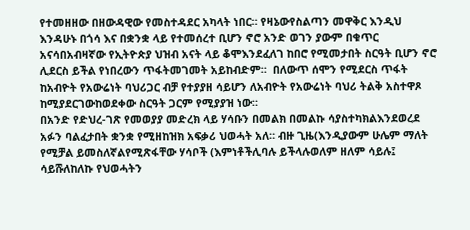የተመዘዘው በዘውዳዊው የመስተዳደር አካላት ነበር። የዛኔውየስልጣን መዋቅር እንዲህ እንዳሁኑ በጎሳ እና በቋንቋ ላይ የተመሰረተ ቢሆን ኖሮ አንድ ወገን ያውም በቁጥር አናሳበአብዛኛው የኢትዮጵያ ህዝብ አናት ላይ ቆሞእንደፈለገ ከበሮ የሚመታበት ስርዓት ቢሆን ኖሮ ሊደርስ ይችል የነበረውን ጥፋትመገመት አይከብድም።  በለውጥ ሰሞን የሚደርስ ጥፋት ከአብዮት የአውሬነት ባህሪጋር ብቻ የተያያዘ ሳይሆን ለአብዮት የአውሬነት ባህሪ ትልቅ አስተዋጾ ከሚያደርገውከወደቀው ስርዓት ጋርም የሚያያዝ ነው።
በአንድ የድህረ-ገጽ የመወያያ መድረክ ላይ ሃሳቡን በመልክ በመልኩ ሳያስተካክልእንደወረደ አፉን ባልፈታበት ቋንቋ የሚዘከዝክ አፍቃሪ ህወሓት አለ። ብዙ ጊዜ(እንዲያውም ሁሌም ማለት የሚቻል ይመስለኛልየሚጽፋቸው ሃሳቦች (እምነቶችሊባሉ ይችላሉወለም ዘለም ሳይሉ፤ ሳይሹለከለኩ የህወሓትን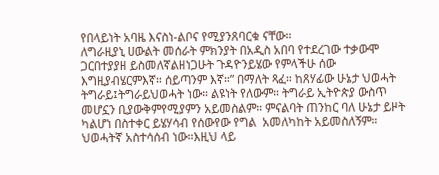የበላይነት አባዜ እናስነ-ልቦና የሚያንጸባርቁ ናቸው።
ለግራዚያኒ ሀውልት መሰራት ምክንያት በአዲስ አበባ የተደረገው ተቃውሞ ጋርበተያያዘ ይስመለኛልዘነጋሁት ጉዳዮንይሄው የምላችሁ ሰው እግዚያብሄርምእኛ። ሰይጣንም እኛ።” በማለት ጻፈ። ከጸሃፊው ሁኔታ ህወሓት ትግራይ፤ትግራይህወሓት ነው። ልዩነት የለውም። ትግራይ ኢትዮጵያ ውስጥ መሆኗን ቢያውቅምየሚያምን አይመስልም። ምናልባት ጠንከር ባለ ሁኔታ ይዞት ካልሆነ በስተቀር ይሄሃሳብ የሰውየው የግል  አመለካከት አይመስለኝም። ህወሓትኛ አስተሳሰብ ነው።እዚህ ላይ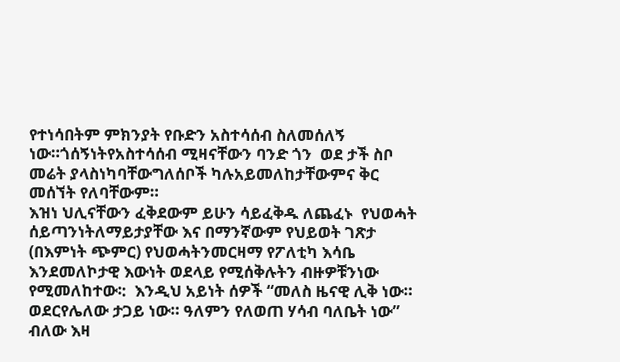የተነሳበትም ምክንያት የቡድን አስተሳሰብ ስለመሰለኝ ነው።ጎሰኝነትየአስተሳሰብ ሚዛናቸውን ባንድ ጎን  ወደ ታች ስቦ መሬት ያላስነካባቸውግለሰቦች ካሉአይመለከታቸውምና ቅር መሰኘት የለባቸውም።
እዝነ ህሊናቸውን ፈቅደውም ይሁን ሳይፈቅዱ ለጨፈኑ  የህወሓት ሰይጣንነትለማይታያቸው እና በማንኛውም የህይወት ገጽታ (በእምነት ጭምር) የህወሓትንመርዛማ የፖለቲካ እሳቤ እንደመለኮታዊ እውነት ወደላይ የሚሰቅሉትን ብዙዎቹንነው የሚመለከተው፡:  እንዲህ አይነት ሰዎች “መለስ ዜናዊ ሊቅ ነው። ወደርየሌለው ታጋይ ነው። ዓለምን የለወጠ ሃሳብ ባለቤት ነው” ብለው እዛ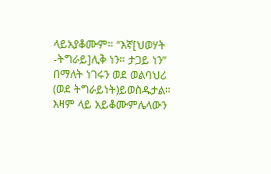ላይአያቆሙም። “እኛ[ህወሃት -ትግራይ]ሊቅ ነን። ታጋይ ነን” በማለት ነገሩን ወደ ወልባህሪ (ወደ ትግራይነት)ይወስዱታል። እዛም ላይ አይቆሙምሌላውን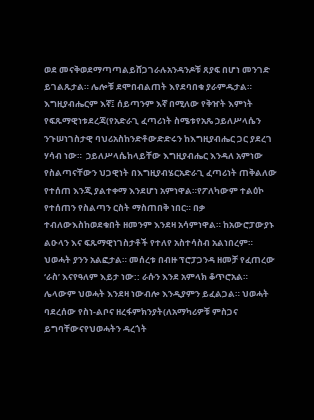ወደ መናቅወደማጣጣልይሸጋገራሉአንዳንዶቹ ጸያፍ በሆነ መንገድ ይገልጹታል። ሌሎቹ ደሞበብልጠት እየደባበቁ ያራምዱታል።
እግዚያብሔርም እኛ፤ ሰይጣንም እኛ በሚለው የቅዠት እምነት የፍጹማዊነቱደረጃ(የአድራጊ ፈጣሪነት ስሜቱየአጼ ኃይለሥላሴን ንጉሠነገስታዊ ባህሪአስከንድቶውድድሩን ከእግዚያብሔር ጋር ያደረገ ሃሳብ ነው።  ኃይለሥላሴከላይቸው እግዚያብሔር እንዳለ አምነው የስልጣናቸውን ህጋዊነት በእግዚያብሄርአድራጊ ፈጣሪነት ጠቅልለው  የተሰጠ እንጂ ያልተቀማ እንደሆነ አምነዋል።የፖለካውም ተልዕኮ የተሰጠን የስልጣን ርስት ማስጠበቅ ነበር። በቃ ተብለውእስከወደቁበት ዘመንም እንደዛ አሳምነዋል። ከአውሮፓውያኑ ልዑላን እና ፍጹማዊነገስታቶች የተለየ አስተሳስብ አልነበረም።
ህወሓት ያንን አልፎታል። መሰረቱ በብዙ ፕሮፓጋንዳ ዘመቻ የፈጠረው  ‘ራስ’ እናየዓለም እይታ ነው:: ራሱን እንደ አምላክ ቆጥሮአል። ሌላውም ህወሓት እንደዛ ነውብሎ እንዲያምን ይፈልጋል። ህወሓት ባደረሰው የስነ-ልቦና ዘረፋምክንያት(ለአማካሪዎቹ ምስጋና ይግባቸውናየህወሓትን ዳረጎት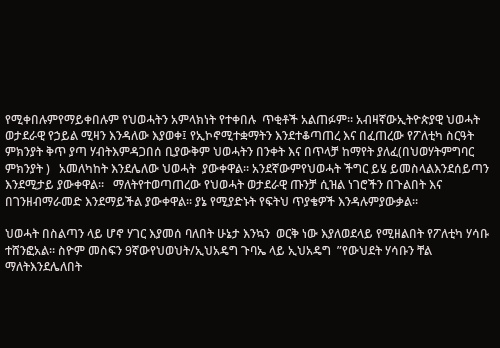የሚቀበሉምየማይቀበሉም የህወሓትን አምላክነት የተቀበሉ  ጥቂቶች አልጠፉም። አብዛኛውኢትዮጵያዊ ህወሓት ወታደራዊ የኃይል ሚዛን እንዳለው እያወቀ፤ የኢኮኖሚተቋማትን እንደተቆጣጠረ እና በፈጠረው የፖለቲካ ስርዓት ምክንያት ቅጥ ያጣ ሃብትእምዳጋበሰ ቢያውቅም ህወሓትን በንቀት እና በጥላቻ ከማየት ያለፈ(በህወሃትምግባር ምክንያት )   አመለካከት እንደሌለው ህወሓት  ያውቀዋል። አንደኛውምየህወሓት ችግር ይሄ ይመስላልእንደሰይጣን እንደሚታይ ያውቀዋል።   ማለትየተወጣጠረው የህወሓት ወታደራዊ ጡንቻ ሲዝል ነገሮችን በጉልበት እና በገንዘብማራመድ እንደማይችል ያውቀዋል። ያኔ የሚያድኑት የፍትህ ጥያቄዎች እንዳሉምያውቃል።

ህወሓት በስልጣን ላይ ሆኖ ሃገር እያመሰ ባለበት ሁኔታ እንኳን  ወርቅ ነው እያለወደላይ የሚዘልበት የፖለቲካ ሃሳቡ ተሸንፎአል። ስዮም መስፍን 9ኛውየህወህት/ኢህአዴግ ጉባኤ ላይ ኢህአዴግ  ”የውህደት ሃሳቡን ቸል ማለትእንደሌለበት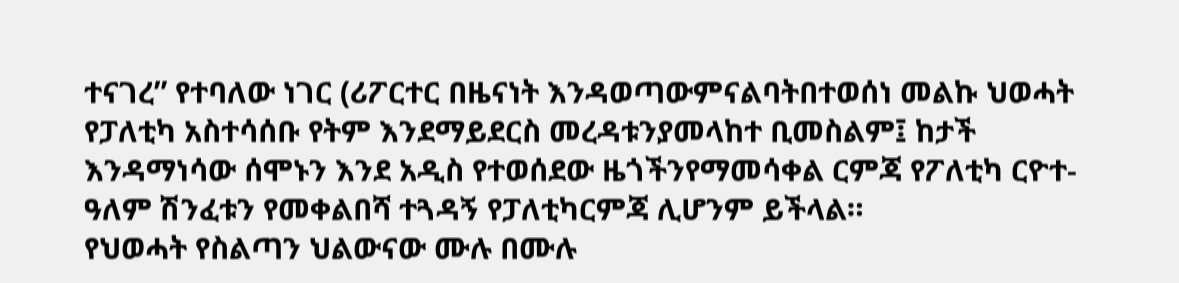ተናገረ” የተባለው ነገር (ሪፖርተር በዜናነት እንዳወጣውምናልባትበተወሰነ መልኩ ህወሓት የፓለቲካ አስተሳሰቡ የትም እንደማይደርስ መረዳቱንያመላከተ ቢመስልም፤ ከታች እንዳማነሳው ሰሞኑን እንደ አዲስ የተወሰደው ዜጎችንየማመሳቀል ርምጃ የፖለቲካ ርዮተ-ዓለም ሽንፈቱን የመቀልበሻ ተጓዳኝ የፓለቲካርምጃ ሊሆንም ይችላል።
የህወሓት የስልጣን ህልውናው ሙሉ በሙሉ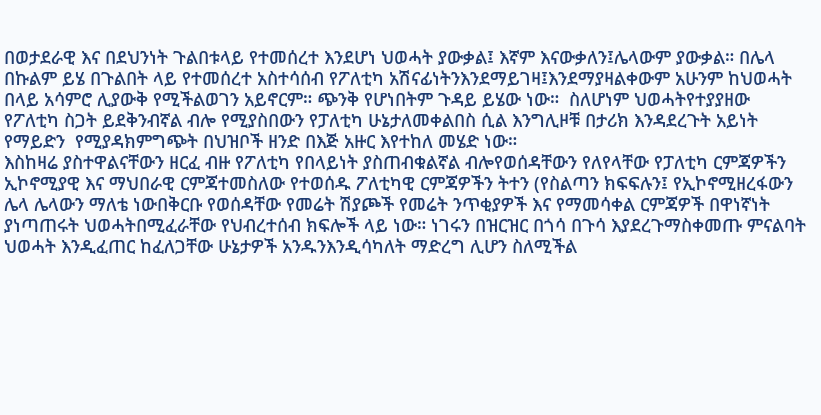በወታደራዊ እና በደህንነት ጉልበቱላይ የተመሰረተ እንደሆነ ህወሓት ያውቃል፤ እኛም እናውቃለን፤ሌላውም ያውቃል። በሌላ በኩልም ይሄ በጉልበት ላይ የተመሰረተ አስተሳሰብ የፖለቲካ አሽናፊነትንእንደማይገዛ፤እንደማያዛልቀውም አሁንም ከህወሓት በላይ አሳምሮ ሊያውቅ የሚችልወገን አይኖርም። ጭንቅ የሆነበትም ጉዳይ ይሄው ነው።  ስለሆነም ህወሓትየተያያዘው የፖለቲካ ስጋት ይደቅንብኛል ብሎ የሚያስበውን የፓለቲካ ሁኔታለመቀልበስ ሲል እንግሊዞቹ በታሪክ እንዳደረጉት አይነት የማይድን  የሚያዳክምግጭት በህዝቦች ዘንድ በእጅ አዙር እየተከለ መሄድ ነው።
እስከዛሬ ያስተዋልናቸውን ዘርፈ ብዙ የፖለቲካ የበላይነት ያስጠብቁልኛል ብሎየወሰዳቸውን የለየላቸው የፓለቲካ ርምጃዎችን  ኢኮኖሚያዊ እና ማህበራዊ ርምጃተመስለው የተወሰዱ ፖለቲካዊ ርምጃዎችን ትተን (የስልጣን ክፍፍሉን፤ የኢኮኖሚዘረፋውን ሌላ ሌላውን ማለቴ ነውበቅርቡ የወሰዳቸው የመሬት ሽያጮች የመሬት ንጥቂያዎች እና የማመሳቀል ርምጃዎች በዋነኛነት ያነጣጠሩት ህወሓትበሚፈራቸው የህብረተሰብ ክፍሎች ላይ ነው። ነገሩን በዝርዝር በጎሳ በጉሳ እያደረጉማስቀመጡ ምናልባት ህወሓት እንዲፈጠር ከፈለጋቸው ሁኔታዎች አንዱንእንዲሳካለት ማድረግ ሊሆን ስለሚችል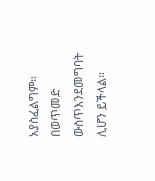አያስፈልግም። በወጥመድ ውስጥእንደመግባት ሊሆን ይችላል።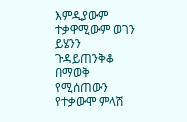እምዲያውም ተቃዋሚውም ወገን ይሄንን ጉዳይጠንቅቆ በማወቅ የሚሰጠውን የተቃውሞ ምላሽ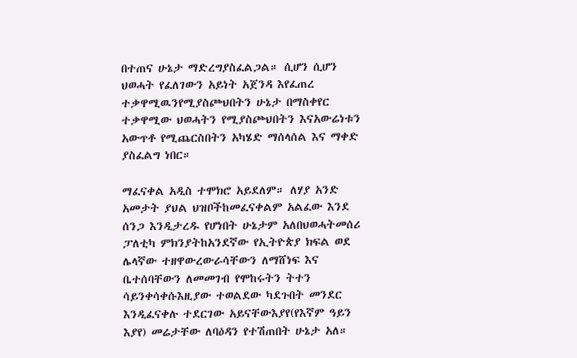በተጠና ሁኔታ ማድረግያስፈልጋል። ሲሆን ሲሆን ህወሓት የፈለገውን አይነት አጀንዳ እየፈጠረ ተቃዋሚዉንየሚያስጮህበትን ሁኔታ በማስቀየር ተቃዋሚው ህወሓትን የሚያስጮህበትን እናአውሬነቱን አውጥቶ የሚጨርስበትን አካሄድ ማሰላሰል እና ማቀድ ያስፈልግ ነበር።

ማፈናቀል አዲስ ተሞክሮ አይደለም። ለሃያ አንድ አመታት ያህል ህዝቦችከመፈናቀልም አልፈው እንደ ሰንጋ እንዲታረዱ የሆነበት ሁኔታም አለበህወሓትመሰሪ ፓለቲካ ምክንያትከአንደኛው የኢትዮጵያ ክፍል ወደ ሌላኛው ተዘዋውረውራሳቸውን ለማሸነፍ እና ቤተሰባቸውን ለመመገብ የሞከሩትን ትተን ሳይንቀሳቀሱእዚያው ተወልደው ካደጉበት መንደር እንዲፈናቀሉ ተደርገው አይናቸውእያየ(የእኛም ዓይን እያየ) መሬታቸው ለባዕዳን የተሽጠበት ሁኔታ አለ።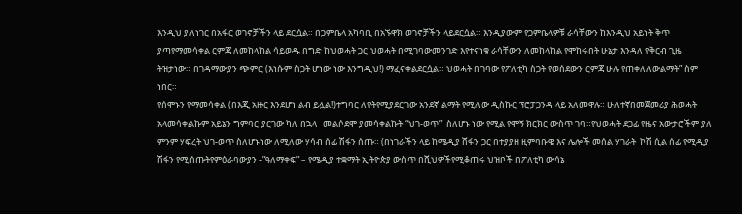እንዲህ ያለነገር በአፋር ወገኖቻችን ላይ ደርሷል። በጋምቤላ አካባቢ በአኙዋክ ወገኖቻችን ላይደርሷል። እንዲያውም የጋምቤላዎቹ ራሳቸውን ከእንዲህ አይነት ቅጥ ያጣየማመሳቀል ርምጃ ለመከላከል ሳይወዱ በግድ ከህወሓት ጋር ህወሓት በሚገባውመንገድ እየተናነቁ ራሳቸውን ለመከላከል የሞከሩበት ሁኔታ እንዳለ የቅርብ ጊዜ ትዝታነው። በገዳማውያን ጭምር (እነሱም ስጋት ሆነው ነው እንግዲህ!) ማፈናቀልደርሷል። ህወሓት በገባው የፖለቲካ ስጋት የወሰደውን ርምጃ ሁሉ የጠቀለለውልማት” ስም ነበር።
የሰሞኑን የማመሳቀል (በእጂ አዙር እንደሆነ ልብ ይሏል!)ተግባር ለየትየሚያደርገው አንደኛ ልማት የሚለው ዲስኩር ፕሮፓጋንዳ ላይ አለመዋሉ። ሁለተኛበመጀመሪያ ሕወሓት አላመሳቀልኩም አይኔን ግምባር ያርገው ካለ በኋላ   መልሶደሞ ያመሳቀልኩት “ህገ-ወጥ”  ስለሆኑ ነው የሚል የሞኝ ክርክር ውስጥ ገባ።የህወሓት ደጋፊ የዜና አውታሮችም ያለ ምንም ሃፍረት ህገ-ወጥ ስለሆኑነው ለሚለው ሃሳብ ሰፊ ሽፋን ሰጡ። (በነገራችን ላይ ከሜዲያ ሸፋን ጋር በተያያዘ ዚምባቡዌ እና ሌሎች መሰል ሃገራት  ኮሽ ሲል ሰፊ የሚዲያ ሽፋን የሚሰጡትየምዕራባውያን -”ዓለማቀፍ” – የሜዲያ ተቋማት ኢትዮጵያ ውስጥ በሺህዎችየሚቆጠሩ ህዝቦች በፖለቲካ ውሳኔ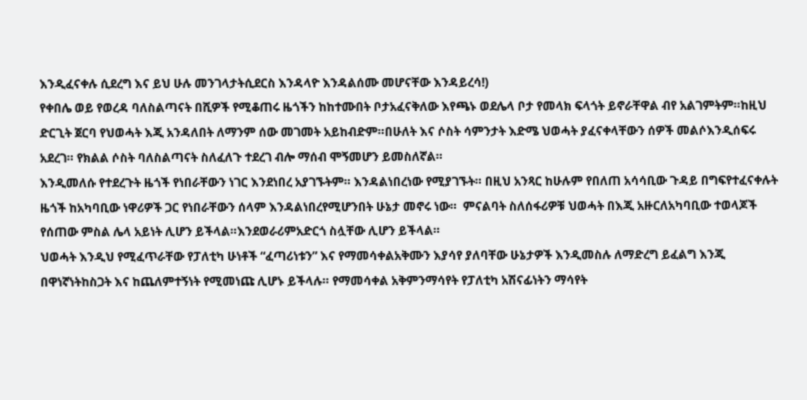እንዲፈናቀሉ ሲደረግ እና ይህ ሁሉ መንገላታትሲደርስ እንዳላዮ እንዳልሰሙ መሆናቸው እንዳይረሳ!)
የቀበሌ ወይ የወረዳ ባለስልጣናት በሺዎች የሚቆጠሩ ዜጎችን ከከተሙበት ቦታአፈናቅለው እየጫኑ ወደሌላ ቦታ የመላክ ፍላጎት ይኖራቸዋል ብየ አልገምትም።ከዚህ ድርጊት ጀርባ የህወሓት እጂ አንዳለበት ለማንም ሰው መገመት አይከብድም።በሁለት እና ሶስት ሳምንታት እድሜ ህወሓት ያፈናቀላቸውን ሰዎች መልሶእንዲሰፍሩ አደረገ። የክልል ሶስት ባለስልጣናት ስለፈለጉ ተደረገ ብሎ ማሰብ ሞኝመሆን ይመስለኛል።
እንዲመለሱ የተደረጉት ዜጎች የነበራቸውን ነገር እንደነበረ አያገኙትም። እንዳልነበረነው የሚያገኙት። በዚህ አንጻር ከሁሉም የበለጠ አሳሳቢው ጉዳይ በግፍየተፈናቀሉት ዜጎች ከአካባቢው ነዋሪዎች ጋር የነበራቸውን ሰላም እንዳልነበረየሚሆንበት ሁኔታ መኖሩ ነው።  ምናልባት ስለሰፋሪዎቹ ህወሓት በእጂ አዙርለአካባቢው ተወላጆች የሰጠው ምስል ሌላ አይነት ሊሆን ይችላል።እንደወራሪምአድርጎ ስሏቸው ሊሆን ይችላል።
ህወሓት እንዲህ የሚፈጥራቸው የፓለቲካ ሁነቶች “ፈጣሪነቱን” እና የማመሳቀልአቅሙን እያሳየ ያለባቸው ሁኔታዎች እንዲመስሉ ለማድረግ ይፈልግ እንጂ በዋነኛነትከስጋት እና ከጨለምተኝነት የሚመነጩ ሊሆኑ ይችላሉ። የማመሳቀል አቅምንማሳየት የፓለቲካ አሽናፊነትን ማሳየት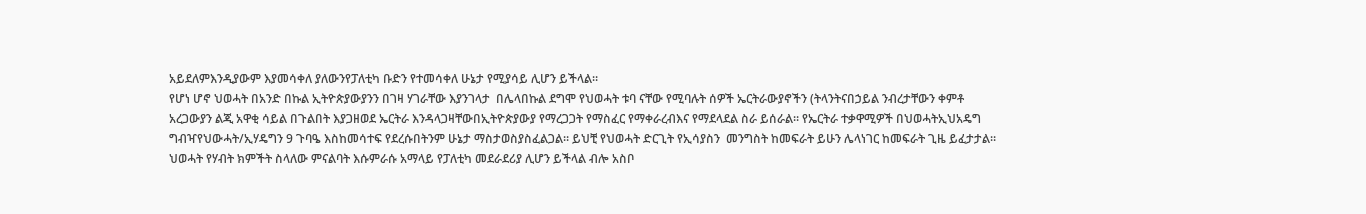አይደለምእንዲያውም እያመሳቀለ ያለውንየፓለቲካ ቡድን የተመሳቀለ ሁኔታ የሚያሳይ ሊሆን ይችላል።
የሆነ ሆኖ ህወሓት በአንድ በኩል ኢትዮጵያውያንን በገዛ ሃገራቸው እያንገላታ  በሌላበኩል ደግሞ የህወሓት ቱባ ናቸው የሚባሉት ሰዎች ኤርትራውያኖችን (ትላንትናበኃይል ንብረታቸውን ቀምቶ አረጋውያን ልጂ አዋቂ ሳይል በጉልበት እያጋዘወደ ኤርትራ እንዳላጋዛቸውበኢትዮጵያውያ የማረጋጋት የማስፈር የማቀራረብእና የማደላደል ስራ ይሰራል። የኤርትራ ተቃዋሚዎች በህወሓትኢህአዴግ ግብዣየህውሓት/ኢሃዴግን 9 ጉባዔ እስከመሳተፍ የደረሱበትንም ሁኔታ ማስታወስያስፈልጋል። ይህቺ የህወሓት ድርጊት የኢሳያስን  መንግስት ከመፍራት ይሁን ሌላነገር ከመፍራት ጊዜ ይፈታታል። ህወሓት የሃብት ክምችት ስላለው ምናልባት እሱምራሱ አማላይ የፓለቲካ መደራደሪያ ሊሆን ይችላል ብሎ አስቦ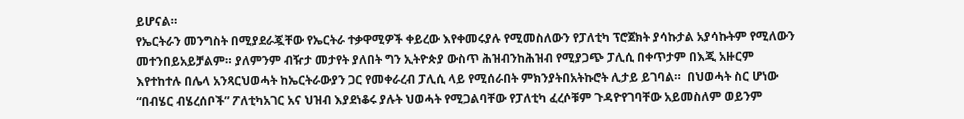ይሆናል።
የኤርትራን መንግስት በሚያደራጇቸው የኤርትራ ተቃዋሚዎች ቀይረው እየቀመሩያሉ የሚመስለውን የፓለቲካ ፕሮጀክት ያሳኩታል አያሳኩትም የሚለውን መተንበይአይቻልም። ያለምንም ብዥታ መታየት ያለበት ግን ኢትዮጵያ ውስጥ ሕዝብንከሕዝብ የሚያጋጭ ፓሊሲ በቀጥታም በእጂ አዙርም እየተከተሉ በሌላ አንጻርህወሓት ከኤርትራውያን ጋር የመቀራረብ ፓሊሲ ላይ የሚሰራበት ምክንያትበአትኩሮት ሊታይ ይገባል።  በህወሓት ስር ሆነው “በብሄር ብሄረሰቦች” ፖለቲካአገር አና ህዝብ እያደነቆሩ ያሉት ህወሓት የሚጋልባቸው የፓለቲካ ፈረሶቹም ጉዳዮየገባቸው አይመስለም ወይንም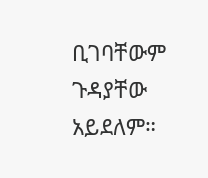ቢገባቸውም ጉዳያቸው አይደለም።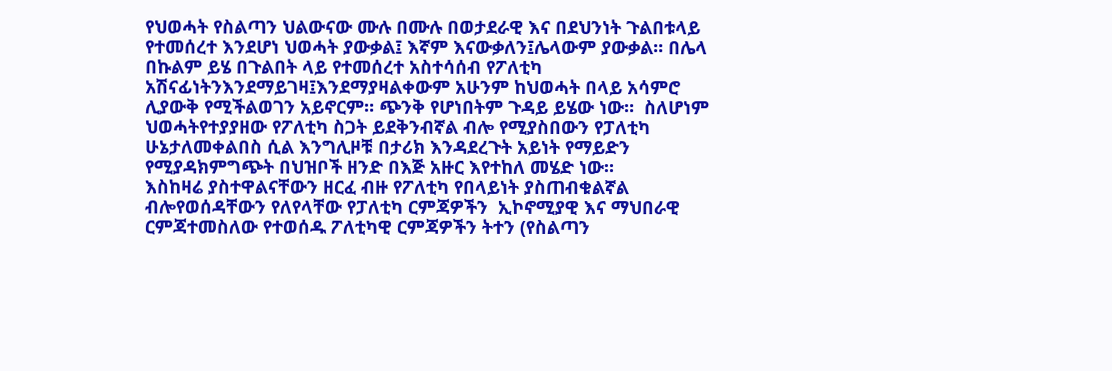የህወሓት የስልጣን ህልውናው ሙሉ በሙሉ በወታደራዊ እና በደህንነት ጉልበቱላይ የተመሰረተ እንደሆነ ህወሓት ያውቃል፤ እኛም እናውቃለን፤ሌላውም ያውቃል። በሌላ በኩልም ይሄ በጉልበት ላይ የተመሰረተ አስተሳሰብ የፖለቲካ አሽናፊነትንእንደማይገዛ፤እንደማያዛልቀውም አሁንም ከህወሓት በላይ አሳምሮ ሊያውቅ የሚችልወገን አይኖርም። ጭንቅ የሆነበትም ጉዳይ ይሄው ነው።  ስለሆነም ህወሓትየተያያዘው የፖለቲካ ስጋት ይደቅንብኛል ብሎ የሚያስበውን የፓለቲካ ሁኔታለመቀልበስ ሲል እንግሊዞቹ በታሪክ እንዳደረጉት አይነት የማይድን  የሚያዳክምግጭት በህዝቦች ዘንድ በእጅ አዙር እየተከለ መሄድ ነው።
እስከዛሬ ያስተዋልናቸውን ዘርፈ ብዙ የፖለቲካ የበላይነት ያስጠብቁልኛል ብሎየወሰዳቸውን የለየላቸው የፓለቲካ ርምጃዎችን  ኢኮኖሚያዊ እና ማህበራዊ ርምጃተመስለው የተወሰዱ ፖለቲካዊ ርምጃዎችን ትተን (የስልጣን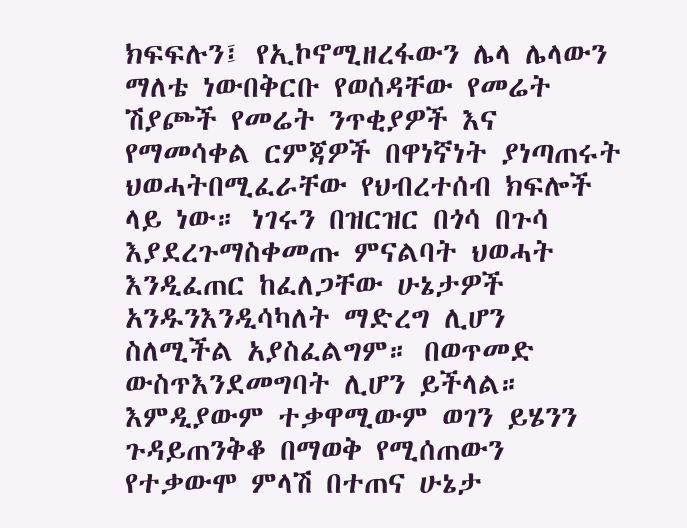ክፍፍሉን፤ የኢኮኖሚዘረፋውን ሌላ ሌላውን ማለቴ ነውበቅርቡ የወሰዳቸው የመሬት ሽያጮች የመሬት ንጥቂያዎች እና የማመሳቀል ርምጃዎች በዋነኛነት ያነጣጠሩት ህወሓትበሚፈራቸው የህብረተሰብ ክፍሎች ላይ ነው። ነገሩን በዝርዝር በጎሳ በጉሳ እያደረጉማስቀመጡ ምናልባት ህወሓት እንዲፈጠር ከፈለጋቸው ሁኔታዎች አንዱንእንዲሳካለት ማድረግ ሊሆን ስለሚችል አያስፈልግም። በወጥመድ ውስጥእንደመግባት ሊሆን ይችላል። እምዲያውም ተቃዋሚውም ወገን ይሄንን ጉዳይጠንቅቆ በማወቅ የሚሰጠውን የተቃውሞ ምላሽ በተጠና ሁኔታ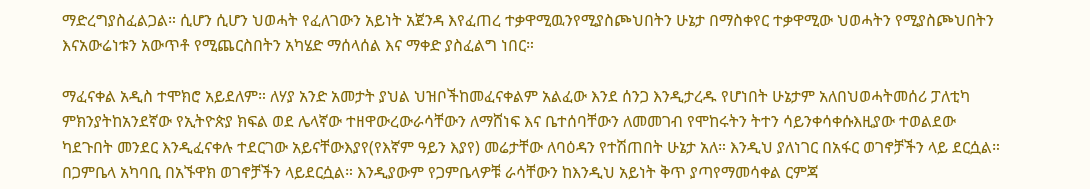ማድረግያስፈልጋል። ሲሆን ሲሆን ህወሓት የፈለገውን አይነት አጀንዳ እየፈጠረ ተቃዋሚዉንየሚያስጮህበትን ሁኔታ በማስቀየር ተቃዋሚው ህወሓትን የሚያስጮህበትን እናአውሬነቱን አውጥቶ የሚጨርስበትን አካሄድ ማሰላሰል እና ማቀድ ያስፈልግ ነበር።

ማፈናቀል አዲስ ተሞክሮ አይደለም። ለሃያ አንድ አመታት ያህል ህዝቦችከመፈናቀልም አልፈው እንደ ሰንጋ እንዲታረዱ የሆነበት ሁኔታም አለበህወሓትመሰሪ ፓለቲካ ምክንያትከአንደኛው የኢትዮጵያ ክፍል ወደ ሌላኛው ተዘዋውረውራሳቸውን ለማሸነፍ እና ቤተሰባቸውን ለመመገብ የሞከሩትን ትተን ሳይንቀሳቀሱእዚያው ተወልደው ካደጉበት መንደር እንዲፈናቀሉ ተደርገው አይናቸውእያየ(የእኛም ዓይን እያየ) መሬታቸው ለባዕዳን የተሽጠበት ሁኔታ አለ። እንዲህ ያለነገር በአፋር ወገኖቻችን ላይ ደርሷል። በጋምቤላ አካባቢ በአኙዋክ ወገኖቻችን ላይደርሷል። እንዲያውም የጋምቤላዎቹ ራሳቸውን ከእንዲህ አይነት ቅጥ ያጣየማመሳቀል ርምጃ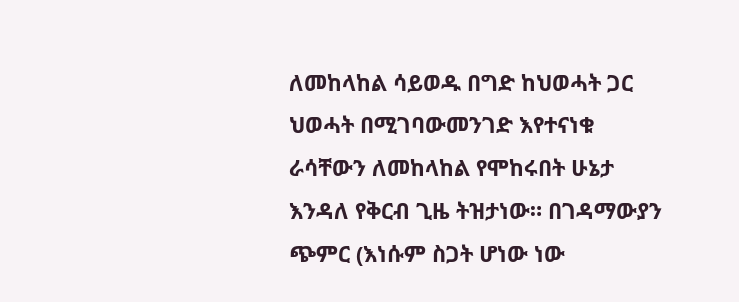ለመከላከል ሳይወዱ በግድ ከህወሓት ጋር ህወሓት በሚገባውመንገድ እየተናነቁ ራሳቸውን ለመከላከል የሞከሩበት ሁኔታ እንዳለ የቅርብ ጊዜ ትዝታነው። በገዳማውያን ጭምር (እነሱም ስጋት ሆነው ነው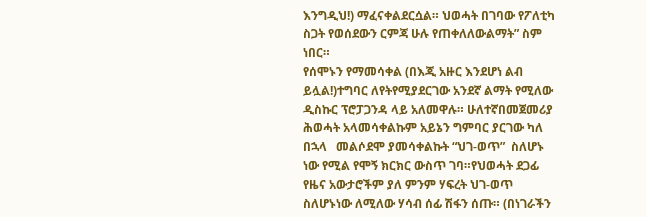እንግዲህ!) ማፈናቀልደርሷል። ህወሓት በገባው የፖለቲካ ስጋት የወሰደውን ርምጃ ሁሉ የጠቀለለውልማት” ስም ነበር።
የሰሞኑን የማመሳቀል (በእጂ አዙር እንደሆነ ልብ ይሏል!)ተግባር ለየትየሚያደርገው አንደኛ ልማት የሚለው ዲስኩር ፕሮፓጋንዳ ላይ አለመዋሉ። ሁለተኛበመጀመሪያ ሕወሓት አላመሳቀልኩም አይኔን ግምባር ያርገው ካለ በኋላ   መልሶደሞ ያመሳቀልኩት “ህገ-ወጥ”  ስለሆኑ ነው የሚል የሞኝ ክርክር ውስጥ ገባ።የህወሓት ደጋፊ የዜና አውታሮችም ያለ ምንም ሃፍረት ህገ-ወጥ ስለሆኑነው ለሚለው ሃሳብ ሰፊ ሽፋን ሰጡ። (በነገራችን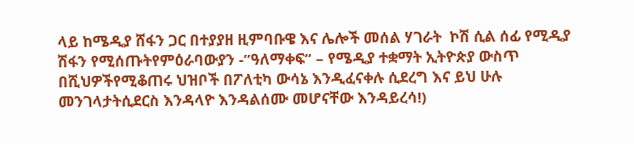ላይ ከሜዲያ ሸፋን ጋር በተያያዘ ዚምባቡዌ እና ሌሎች መሰል ሃገራት  ኮሽ ሲል ሰፊ የሚዲያ ሽፋን የሚሰጡትየምዕራባውያን -”ዓለማቀፍ” – የሜዲያ ተቋማት ኢትዮጵያ ውስጥ በሺህዎችየሚቆጠሩ ህዝቦች በፖለቲካ ውሳኔ እንዲፈናቀሉ ሲደረግ እና ይህ ሁሉ መንገላታትሲደርስ እንዳላዮ እንዳልሰሙ መሆናቸው እንዳይረሳ!)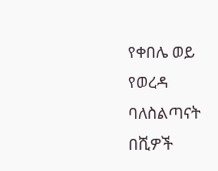የቀበሌ ወይ የወረዳ ባለስልጣናት በሺዎች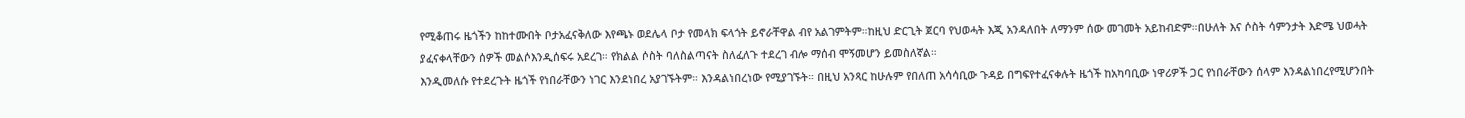የሚቆጠሩ ዜጎችን ከከተሙበት ቦታአፈናቅለው እየጫኑ ወደሌላ ቦታ የመላክ ፍላጎት ይኖራቸዋል ብየ አልገምትም።ከዚህ ድርጊት ጀርባ የህወሓት እጂ አንዳለበት ለማንም ሰው መገመት አይከብድም።በሁለት እና ሶስት ሳምንታት እድሜ ህወሓት ያፈናቀላቸውን ሰዎች መልሶእንዲሰፍሩ አደረገ። የክልል ሶስት ባለስልጣናት ስለፈለጉ ተደረገ ብሎ ማሰብ ሞኝመሆን ይመስለኛል።
እንዲመለሱ የተደረጉት ዜጎች የነበራቸውን ነገር እንደነበረ አያገኙትም። እንዳልነበረነው የሚያገኙት። በዚህ አንጻር ከሁሉም የበለጠ አሳሳቢው ጉዳይ በግፍየተፈናቀሉት ዜጎች ከአካባቢው ነዋሪዎች ጋር የነበራቸውን ሰላም እንዳልነበረየሚሆንበት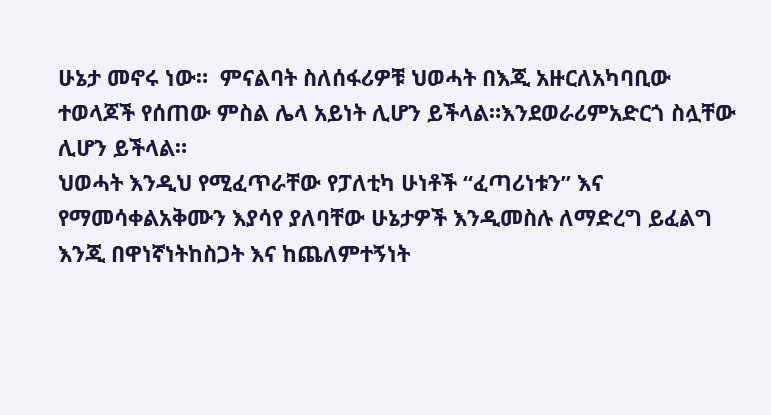ሁኔታ መኖሩ ነው።  ምናልባት ስለሰፋሪዎቹ ህወሓት በእጂ አዙርለአካባቢው ተወላጆች የሰጠው ምስል ሌላ አይነት ሊሆን ይችላል።እንደወራሪምአድርጎ ስሏቸው ሊሆን ይችላል።
ህወሓት እንዲህ የሚፈጥራቸው የፓለቲካ ሁነቶች “ፈጣሪነቱን” እና የማመሳቀልአቅሙን እያሳየ ያለባቸው ሁኔታዎች እንዲመስሉ ለማድረግ ይፈልግ እንጂ በዋነኛነትከስጋት እና ከጨለምተኝነት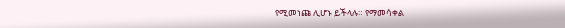የሚመነጩ ሊሆኑ ይችላሉ። የማመሳቀል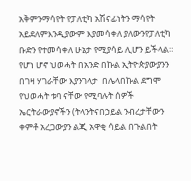አቅምንማሳየት የፓለቲካ አሽናፊነትን ማሳየት አይደለምእንዲያውም እያመሳቀለ ያለውንየፓለቲካ ቡድን የተመሳቀለ ሁኔታ የሚያሳይ ሊሆን ይችላል።
የሆነ ሆኖ ህወሓት በአንድ በኩል ኢትዮጵያውያንን በገዛ ሃገራቸው እያንገላታ  በሌላበኩል ደግሞ የህወሓት ቱባ ናቸው የሚባሉት ሰዎች ኤርትራውያኖችን (ትላንትናበኃይል ንብረታቸውን ቀምቶ አረጋውያን ልጂ አዋቂ ሳይል በጉልበት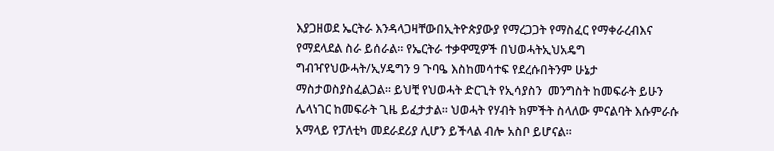እያጋዘወደ ኤርትራ እንዳላጋዛቸውበኢትዮጵያውያ የማረጋጋት የማስፈር የማቀራረብእና የማደላደል ስራ ይሰራል። የኤርትራ ተቃዋሚዎች በህወሓትኢህአዴግ ግብዣየህውሓት/ኢሃዴግን 9 ጉባዔ እስከመሳተፍ የደረሱበትንም ሁኔታ ማስታወስያስፈልጋል። ይህቺ የህወሓት ድርጊት የኢሳያስን  መንግስት ከመፍራት ይሁን ሌላነገር ከመፍራት ጊዜ ይፈታታል። ህወሓት የሃብት ክምችት ስላለው ምናልባት እሱምራሱ አማላይ የፓለቲካ መደራደሪያ ሊሆን ይችላል ብሎ አስቦ ይሆናል።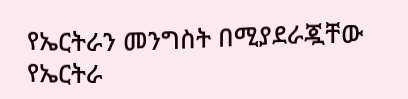የኤርትራን መንግስት በሚያደራጇቸው የኤርትራ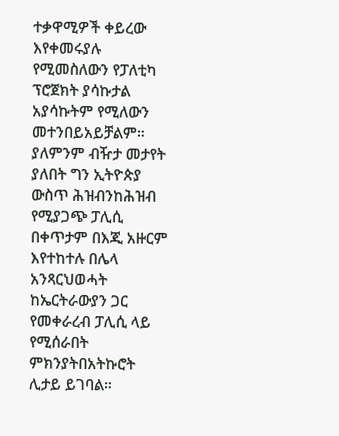ተቃዋሚዎች ቀይረው እየቀመሩያሉ የሚመስለውን የፓለቲካ ፕሮጀክት ያሳኩታል አያሳኩትም የሚለውን መተንበይአይቻልም። ያለምንም ብዥታ መታየት ያለበት ግን ኢትዮጵያ ውስጥ ሕዝብንከሕዝብ የሚያጋጭ ፓሊሲ በቀጥታም በእጂ አዙርም እየተከተሉ በሌላ አንጻርህወሓት ከኤርትራውያን ጋር የመቀራረብ ፓሊሲ ላይ የሚሰራበት ምክንያትበአትኩሮት ሊታይ ይገባል።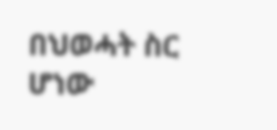በህወሓት ስር ሆነው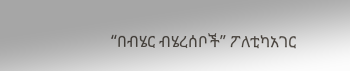“በብሄር ብሄረሰቦች” ፖለቲካአገር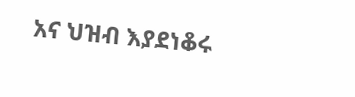አና ህዝብ እያደነቆሩ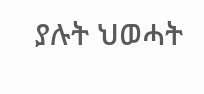ያሉት ህወሓት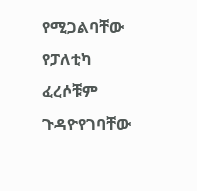የሚጋልባቸው የፓለቲካ ፈረሶቹም ጉዳዮየገባቸው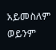አይመስለም ወይንም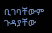ቢገባቸውም ጉዳያቸው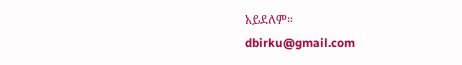አይደለም።
dbirku@gmail.com